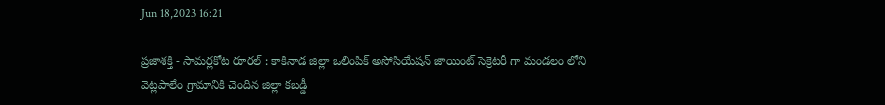Jun 18,2023 16:21

ప్రజాశక్తి - సామర్లకోట రూరల్ : కాకినాడ జిల్లా ఒలింపిక్ అసోసియేషన్ జాయింట్ సెక్రెటరీ గా మండలం లోని వెట్లపాలేం గ్రామానికి చెందిన జిల్లా కబడ్డీ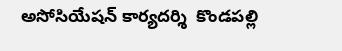అసోసియేషన్ కార్యదర్శి  కొండపల్లి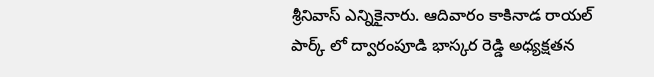శ్రీనివాస్ ఎన్నికైనారు. ఆదివారం కాకినాడ రాయల్ పార్క్ లో ద్వారంపూడి భాస్కర రెడ్డి అధ్యక్షతన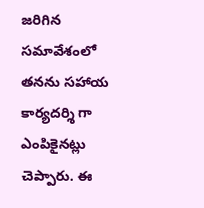జరిగిన సమావేశంలో తనను సహాయ కార్యదర్శి గా ఎంపికైనట్లు చెప్పారు. ఈ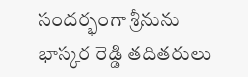సందర్భంగా శ్రీనును భాస్కర రెడ్డి తదితరులు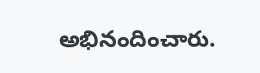అభినందించారు.